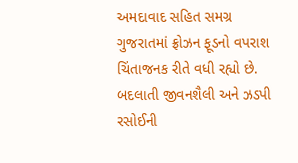અમદાવાદ સહિત સમગ્ર ગુજરાતમાં ફ્રોઝન ફૂડનો વપરાશ ચિંતાજનક રીતે વધી રહ્યો છે. બદલાતી જીવનશૈલી અને ઝડપી રસોઈની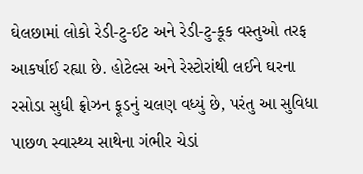ઘેલછામાં લોકો રેડી-ટુ-ઈટ અને રેડી-ટુ-કૂક વસ્તુઓ તરફ આકર્ષાઈ રહ્યા છે. હોટેલ્સ અને રેસ્ટોરાંથી લઈને ઘરના રસોડા સુધી ફ્રોઝન ફૂડનું ચલણ વધ્યું છે, પરંતુ આ સુવિધા પાછળ સ્વાસ્થ્ય સાથેના ગંભીર ચેડાં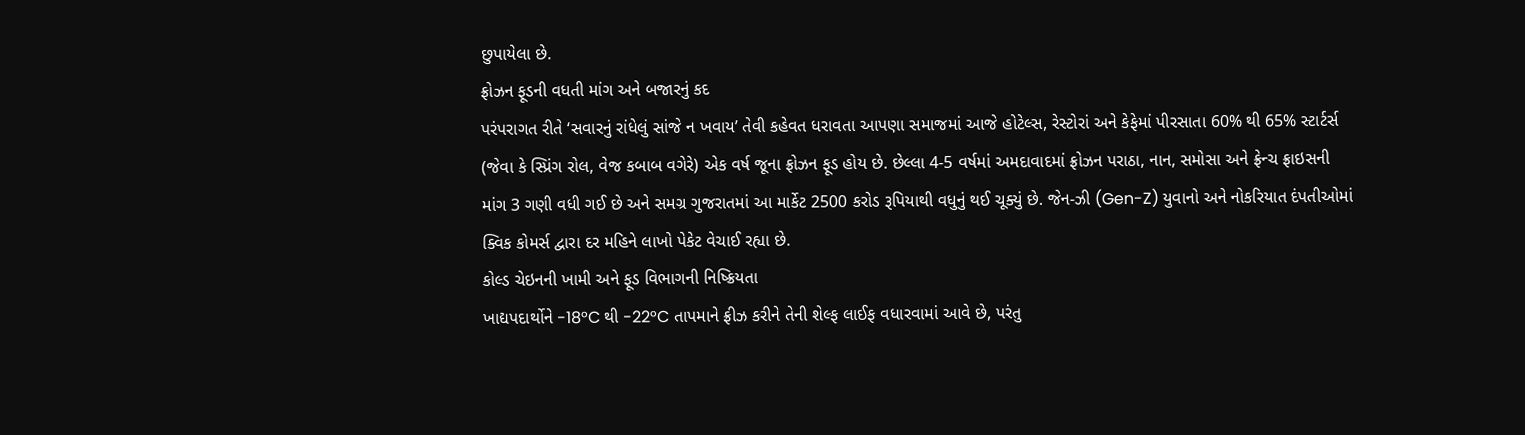છુપાયેલા છે.
ફ્રોઝન ફૂડની વધતી માંગ અને બજારનું કદ
પરંપરાગત રીતે ‘સવારનું રાંધેલું સાંજે ન ખવાય’ તેવી કહેવત ધરાવતા આપણા સમાજમાં આજે હોટેલ્સ, રેસ્ટોરાં અને કેફેમાં પીરસાતા 60% થી 65% સ્ટાર્ટર્સ (જેવા કે સ્પ્રિંગ રોલ, વેજ કબાબ વગેરે) એક વર્ષ જૂના ફ્રોઝન ફૂડ હોય છે. છેલ્લા 4-5 વર્ષમાં અમદાવાદમાં ફ્રોઝન પરાઠા, નાન, સમોસા અને ફ્રેન્ચ ફ્રાઇસની માંગ 3 ગણી વધી ગઈ છે અને સમગ્ર ગુજરાતમાં આ માર્કેટ 2500 કરોડ રૂપિયાથી વધુનું થઈ ચૂક્યું છે. જેન-ઝી (Gen-Z) યુવાનો અને નોકરિયાત દંપતીઓમાં ક્વિક કોમર્સ દ્વારા દર મહિને લાખો પેકેટ વેચાઈ રહ્યા છે.
કોલ્ડ ચેઇનની ખામી અને ફૂડ વિભાગની નિષ્ક્રિયતા
ખાદ્યપદાર્થોને -18°C થી -22°C તાપમાને ફ્રીઝ કરીને તેની શેલ્ફ લાઈફ વધારવામાં આવે છે, પરંતુ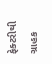ફેક્ટરીથી ગ્રાહક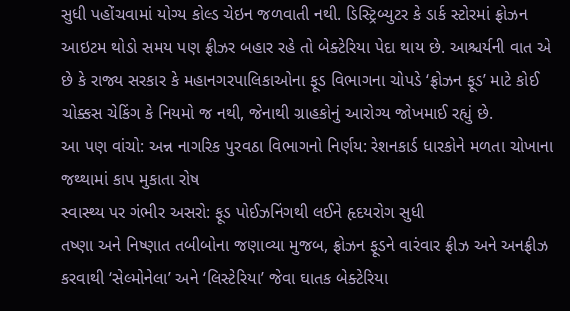સુધી પહોંચવામાં યોગ્ય કોલ્ડ ચેઇન જળવાતી નથી. ડિસ્ટ્રિબ્યુટર કે ડાર્ક સ્ટોરમાં ફ્રોઝન આઇટમ થોડો સમય પણ ફ્રીઝર બહાર રહે તો બેક્ટેરિયા પેદા થાય છે. આશ્ચર્યની વાત એ છે કે રાજ્ય સરકાર કે મહાનગરપાલિકાઓના ફૂડ વિભાગના ચોપડે ‘ફ્રોઝન ફૂડ’ માટે કોઈ ચોક્કસ ચેકિંગ કે નિયમો જ નથી, જેનાથી ગ્રાહકોનું આરોગ્ય જોખમાઈ રહ્યું છે.
આ પણ વાંચો: અન્ન નાગરિક પુરવઠા વિભાગનો નિર્ણય: રેશનકાર્ડ ધારકોને મળતા ચોખાના જથ્થામાં કાપ મુકાતા રોષ
સ્વાસ્થ્ય પર ગંભીર અસરો: ફૂડ પોઈઝનિંગથી લઈને હૃદયરોગ સુધી
તષ્ણા અને નિષ્ણાત તબીબોના જણાવ્યા મુજબ, ફ્રોઝન ફૂડને વારંવાર ફ્રીઝ અને અનફ્રીઝ કરવાથી ‘સેલ્મોનેલા’ અને ‘લિસ્ટેરિયા’ જેવા ઘાતક બેક્ટેરિયા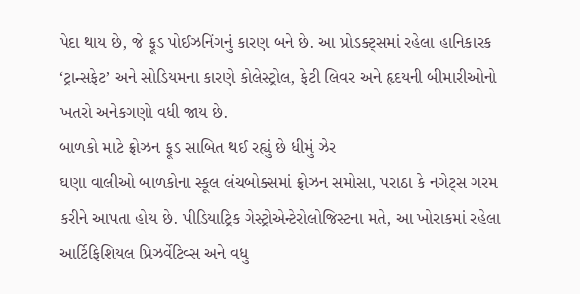પેદા થાય છે, જે ફૂડ પોઈઝનિંગનું કારણ બને છે. આ પ્રોડક્ટ્સમાં રહેલા હાનિકારક ‘ટ્રાન્સફેટ’ અને સોડિયમના કારણે કોલેસ્ટ્રોલ, ફેટી લિવર અને હૃદયની બીમારીઓનો ખતરો અનેકગણો વધી જાય છે.
બાળકો માટે ફ્રોઝન ફૂડ સાબિત થઈ રહ્યું છે ધીમું ઝેર
ઘણા વાલીઓ બાળકોના સ્કૂલ લંચબોક્સમાં ફ્રોઝન સમોસા, પરાઠા કે નગેટ્સ ગરમ કરીને આપતા હોય છે. પીડિયાટ્રિક ગેસ્ટ્રોએન્ટેરોલોજિસ્ટના મતે, આ ખોરાકમાં રહેલા આર્ટિફિશિયલ પ્રિઝર્વેટિવ્સ અને વધુ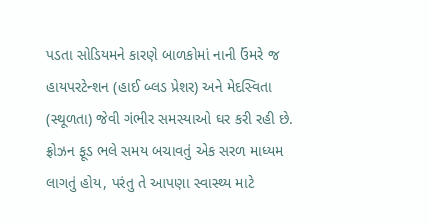પડતા સોડિયમને કારણે બાળકોમાં નાની ઉંમરે જ હાયપરટેન્શન (હાઈ બ્લડ પ્રેશર) અને મેદસ્વિતા (સ્થૂળતા) જેવી ગંભીર સમસ્યાઓ ઘર કરી રહી છે.
ફ્રોઝન ફૂડ ભલે સમય બચાવતું એક સરળ માધ્યમ લાગતું હોય, પરંતુ તે આપણા સ્વાસ્થ્ય માટે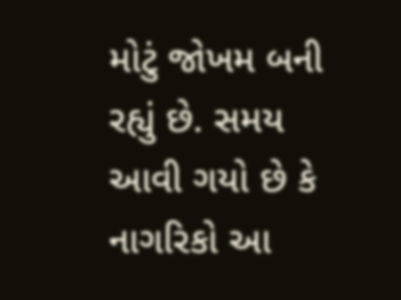મોટું જોખમ બની રહ્યું છે. સમય આવી ગયો છે કે નાગરિકો આ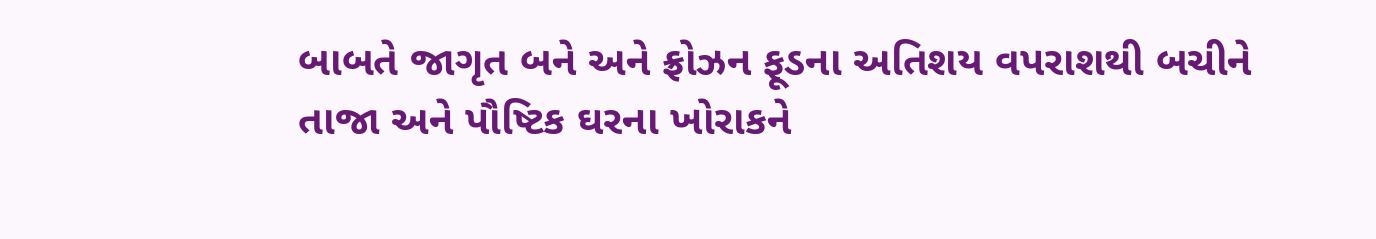બાબતે જાગૃત બને અને ફ્રોઝન ફૂડના અતિશય વપરાશથી બચીને તાજા અને પૌષ્ટિક ઘરના ખોરાકને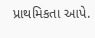પ્રાથમિકતા આપે.